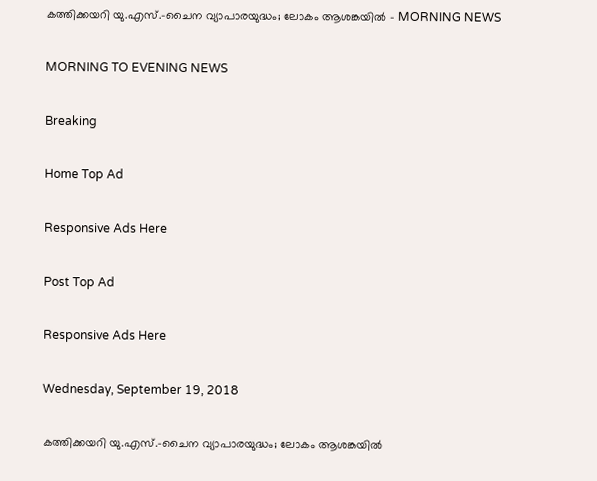കത്തിക്കയറി യു.എസ്.-ചൈന വ്യാപാരയുദ്ധം; ലോകം ആശങ്കയില്‍ - MORNING NEWS

MORNING TO EVENING NEWS

Breaking

Home Top Ad

Responsive Ads Here

Post Top Ad

Responsive Ads Here

Wednesday, September 19, 2018

കത്തിക്കയറി യു.എസ്.-ചൈന വ്യാപാരയുദ്ധം; ലോകം ആശങ്കയില്‍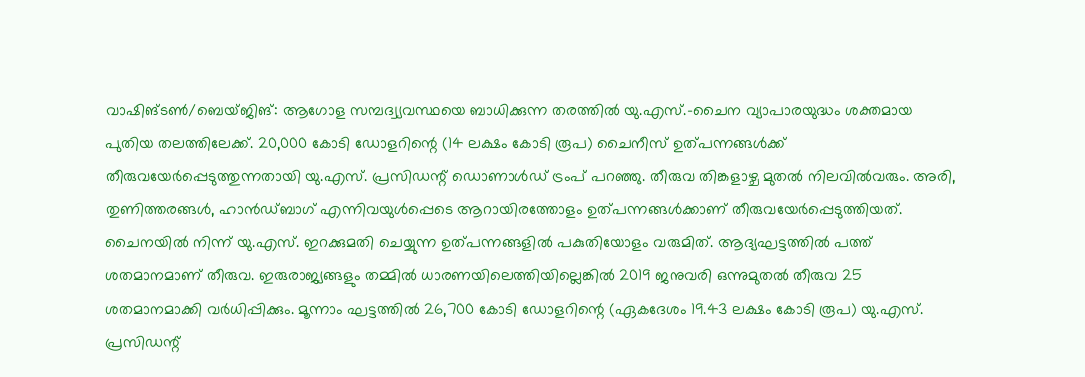വാഷിങ്ടൺ/ബെയ്ജിങ്: ആഗോള സമ്പദ്വ്യവസ്ഥയെ ബാധിക്കുന്ന തരത്തിൽ യു.എസ്.-ചൈന വ്യാപാരയുദ്ധം ശക്തമായ പുതിയ തലത്തിലേക്ക്. 20,000 കോടി ഡോളറിന്റെ (14 ലക്ഷം കോടി രൂപ) ചൈനീസ് ഉത്പന്നങ്ങൾക്ക് തീരുവയേർപ്പെടുത്തുന്നതായി യു.എസ്. പ്രസിഡന്റ് ഡൊണാൾഡ് ട്രംപ് പറഞ്ഞു. തീരുവ തിങ്കളാഴ്ച മുതൽ നിലവിൽവരും. അരി, തുണിത്തരങ്ങൾ, ഹാൻഡ്ബാഗ് എന്നിവയുൾപ്പെടെ ആറായിരത്തോളം ഉത്പന്നങ്ങൾക്കാണ് തീരുവയേർപ്പെടുത്തിയത്. ചൈനയിൽ നിന്ന് യു.എസ്. ഇറക്കുമതി ചെയ്യുന്ന ഉത്പന്നങ്ങളിൽ പകുതിയോളം വരുമിത്. ആദ്യഘട്ടത്തിൽ പത്ത് ശതമാനമാണ് തീരുവ. ഇരുരാജ്യങ്ങളും തമ്മിൽ ധാരണയിലെത്തിയില്ലെങ്കിൽ 2019 ജനുവരി ഒന്നുമുതൽ തീരുവ 25 ശതമാനമാക്കി വർധിപ്പിക്കും. മൂന്നാം ഘട്ടത്തിൽ 26,700 കോടി ഡോളറിന്റെ (ഏകദേശം 19.43 ലക്ഷം കോടി രൂപ) യു.എസ്. പ്രസിഡന്റ്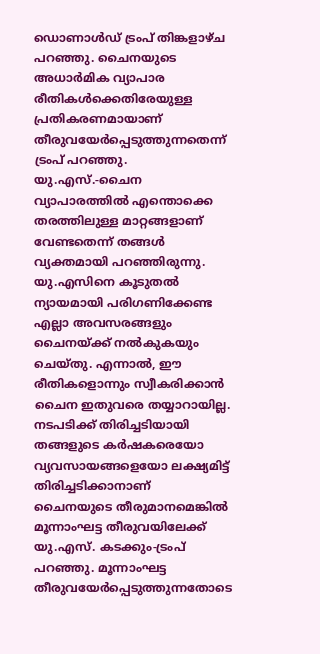ഡൊണാൾഡ് ട്രംപ് തിങ്കളാഴ്ച പറഞ്ഞു. ചൈനയുടെ അധാർമിക വ്യാപാര രീതികൾക്കെതിരേയുള്ള പ്രതികരണമായാണ് തീരുവയേർപ്പെടുത്തുന്നതെന്ന് ട്രംപ് പറഞ്ഞു. യു.എസ്.-ചൈന വ്യാപാരത്തിൽ എന്തൊക്കെ തരത്തിലുള്ള മാറ്റങ്ങളാണ് വേണ്ടതെന്ന് തങ്ങൾ വ്യക്തമായി പറഞ്ഞിരുന്നു. യു.എസിനെ കൂടുതൽ ന്യായമായി പരിഗണിക്കേണ്ട എല്ലാ അവസരങ്ങളും ചൈനയ്ക്ക് നൽകുകയും ചെയ്തു. എന്നാൽ, ഈ രീതികളൊന്നും സ്വീകരിക്കാൻ ചൈന ഇതുവരെ തയ്യാറായില്ല. നടപടിക്ക് തിരിച്ചടിയായി തങ്ങളുടെ കർഷകരെയോ വ്യവസായങ്ങളെയോ ലക്ഷ്യമിട്ട് തിരിച്ചടിക്കാനാണ് ചൈനയുടെ തീരുമാനമെങ്കിൽ മൂന്നാംഘട്ട തീരുവയിലേക്ക് യു.എസ്. കടക്കും-ട്രംപ് പറഞ്ഞു. മൂന്നാംഘട്ട തീരുവയേർപ്പെടുത്തുന്നതോടെ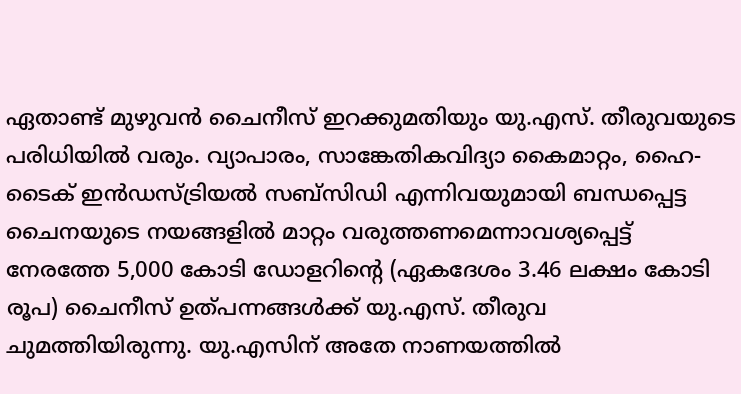ഏതാണ്ട് മുഴുവൻ ചൈനീസ് ഇറക്കുമതിയും യു.എസ്. തീരുവയുടെ പരിധിയിൽ വരും. വ്യാപാരം, സാങ്കേതികവിദ്യാ കൈമാറ്റം, ഹൈ-ടൈക് ഇൻഡസ്ട്രിയൽ സബ്സിഡി എന്നിവയുമായി ബന്ധപ്പെട്ട ചൈനയുടെ നയങ്ങളിൽ മാറ്റം വരുത്തണമെന്നാവശ്യപ്പെട്ട് നേരത്തേ 5,000 കോടി ഡോളറിന്റെ (ഏകദേശം 3.46 ലക്ഷം കോടി രൂപ) ചൈനീസ് ഉത്പന്നങ്ങൾക്ക് യു.എസ്. തീരുവ ചുമത്തിയിരുന്നു. യു.എസിന് അതേ നാണയത്തിൽ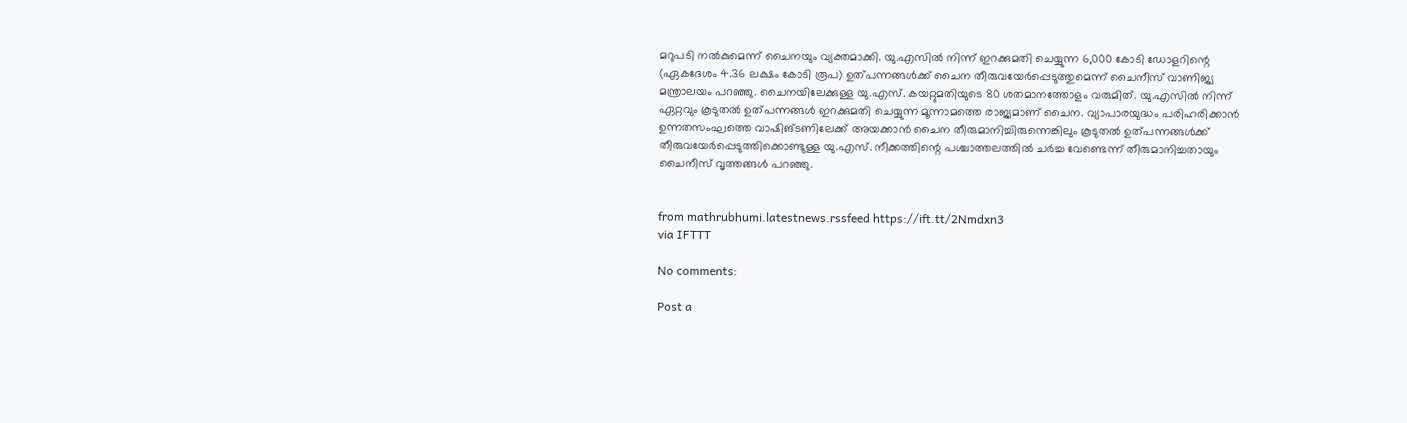മറുപടി നൽകുമെന്ന് ചൈനയും വ്യക്തമാക്കി. യു.എസിൽ നിന്ന് ഇറക്കുമതി ചെയ്യുന്ന 6,000 കോടി ഡോളറിന്റെ (ഏകദേശം 4.36 ലക്ഷം കോടി രൂപ) ഉത്പന്നങ്ങൾക്ക് ചൈന തീരുവയേർപ്പെടുത്തുമെന്ന് ചൈനീസ് വാണിജ്യ മന്ത്രാലയം പറഞ്ഞു. ചൈനയിലേക്കുള്ള യു.എസ്. കയറ്റുമതിയുടെ 80 ശതമാനത്തോളം വരുമിത്. യു.എസിൽ നിന്ന് ഏറ്റവും കൂടുതൽ ഉത്പന്നങ്ങൾ ഇറക്കുമതി ചെയ്യുന്ന മൂന്നാമത്തെ രാജ്യമാണ് ചൈന. വ്യാപാരയുദ്ധം പരിഹരിക്കാൻ ഉന്നതസംഘത്തെ വാഷിങ്ടണിലേക്ക് അയക്കാൻ ചൈന തീരുമാനിച്ചിരുന്നെങ്കിലും കൂടുതൽ ഉത്പന്നങ്ങൾക്ക് തീരുവയേർപ്പെടുത്തിക്കൊണ്ടുള്ള യു.എസ്. നീക്കത്തിന്റെ പശ്ചാത്തലത്തിൽ ചർച്ച വേണ്ടെന്ന് തീരുമാനിച്ചതായും ചൈനീസ് വൃത്തങ്ങൾ പറഞ്ഞു.


from mathrubhumi.latestnews.rssfeed https://ift.tt/2Nmdxn3
via IFTTT

No comments:

Post a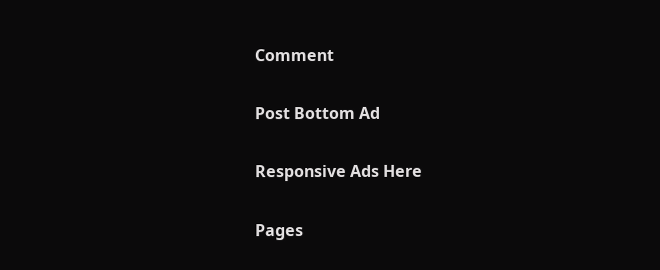Comment

Post Bottom Ad

Responsive Ads Here

Pages